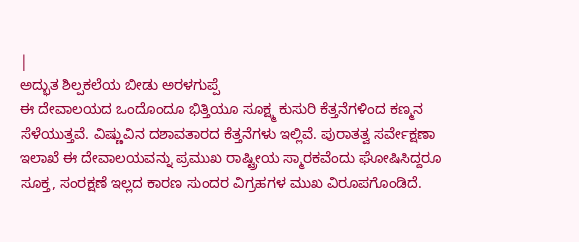|
ಅದ್ಭುತ ಶಿಲ್ಪಕಲೆಯ ಬೀಡು ಅರಳಗುಪ್ಪೆ
ಈ ದೇವಾಲಯದ ಒಂದೊಂದೂ ಭಿತ್ತಿಯೂ ಸೂಕ್ಷ್ಮ ಕುಸುರಿ ಕೆತ್ತನೆಗಳಿಂದ ಕಣ್ಮನ ಸೆಳೆಯುತ್ತವೆ. ವಿಷ್ಣುವಿನ ದಶಾವತಾರದ ಕೆತ್ತನೆಗಳು ಇಲ್ಲಿವೆ. ಪುರಾತತ್ವ ಸರ್ವೇಕ್ಷಣಾ ಇಲಾಖೆ ಈ ದೇವಾಲಯವನ್ನು ಪ್ರಮುಖ ರಾಷ್ಟ್ರೀಯ ಸ್ಮಾರಕವೆಂದು ಘೋಷಿಸಿದ್ದರೂ ಸೂಕ್ತ, ಸಂರಕ್ಷಣೆ ಇಲ್ಲದ ಕಾರಣ ಸುಂದರ ವಿಗ್ರಹಗಳ ಮುಖ ವಿರೂಪಗೊಂಡಿದೆ.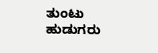ತುಂಟು ಹುಡುಗರು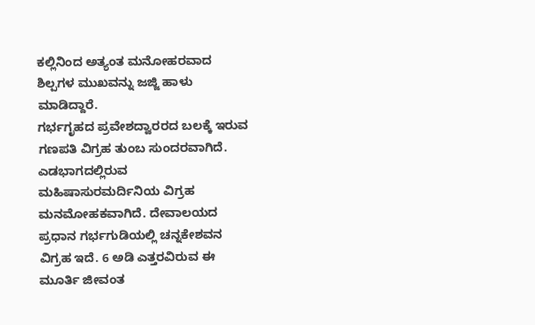ಕಲ್ಲಿನಿಂದ ಅತ್ಯಂತ ಮನೋಹರವಾದ ಶಿಲ್ಪಗಳ ಮುಖವನ್ನು ಜಜ್ಜಿ ಹಾಳು ಮಾಡಿದ್ದಾರೆ.
ಗರ್ಭಗೃಹದ ಪ್ರವೇಶದ್ವಾರರದ ಬಲಕ್ಕೆ ಇರುವ ಗಣಪತಿ ವಿಗ್ರಹ ತುಂಬ ಸುಂದರವಾಗಿದೆ. ಎಡಭಾಗದಲ್ಲಿರುವ ಮಹಿಷಾಸುರಮರ್ದಿನಿಯ ವಿಗ್ರಹ ಮನಮೋಹಕವಾಗಿದೆ. ದೇವಾಲಯದ ಪ್ರಧಾನ ಗರ್ಭಗುಡಿಯಲ್ಲಿ ಚನ್ನಕೇಶವನ ವಿಗ್ರಹ ಇದೆ. 6 ಅಡಿ ಎತ್ತರವಿರುವ ಈ ಮೂರ್ತಿ ಜೀವಂತ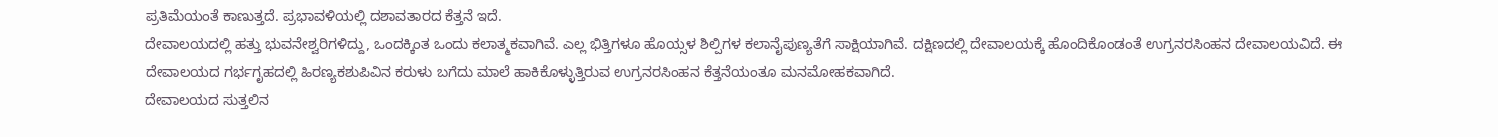ಪ್ರತಿಮೆಯಂತೆ ಕಾಣುತ್ತದೆ. ಪ್ರಭಾವಳಿಯಲ್ಲಿ ದಶಾವತಾರದ ಕೆತ್ತನೆ ಇದೆ.
ದೇವಾಲಯದಲ್ಲಿ ಹತ್ತು ಭುವನೇಶ್ವರಿಗಳಿದ್ದು, ಒಂದಕ್ಕಿಂತ ಒಂದು ಕಲಾತ್ಮಕವಾಗಿವೆ. ಎಲ್ಲ ಭಿತ್ತಿಗಳೂ ಹೊಯ್ಸಳ ಶಿಲ್ಪಿಗಳ ಕಲಾನೈಪುಣ್ಯತೆಗೆ ಸಾಕ್ಷಿಯಾಗಿವೆ. ದಕ್ಷಿಣದಲ್ಲಿ ದೇವಾಲಯಕ್ಕೆ ಹೊಂದಿಕೊಂಡಂತೆ ಉಗ್ರನರಸಿಂಹನ ದೇವಾಲಯವಿದೆ. ಈ ದೇವಾಲಯದ ಗರ್ಭಗೃಹದಲ್ಲಿ ಹಿರಣ್ಯಕಶುಪಿವಿನ ಕರುಳು ಬಗೆದು ಮಾಲೆ ಹಾಕಿಕೊಳ್ಳುತ್ತಿರುವ ಉಗ್ರನರಸಿಂಹನ ಕೆತ್ತನೆಯಂತೂ ಮನಮೋಹಕವಾಗಿದೆ.
ದೇವಾಲಯದ ಸುತ್ತಲಿನ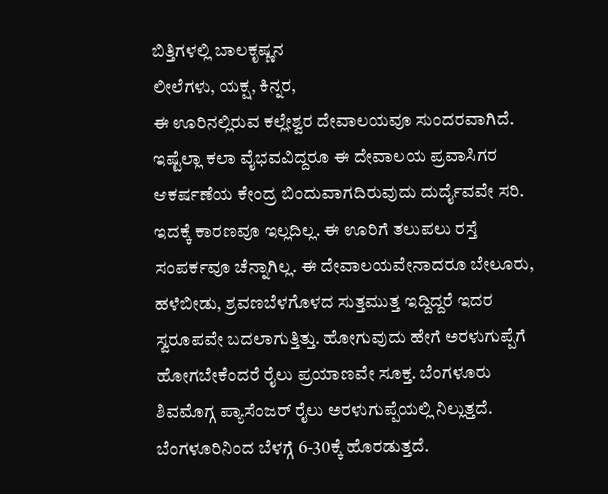ಬಿತ್ತಿಗಳಲ್ಲಿ ಬಾಲಕೃಷ್ಣನ
ಲೀಲೆಗಳು, ಯಕ್ಷ, ಕಿನ್ನರ,
ಈ ಊರಿನಲ್ಲಿರುವ ಕಲ್ಲೇಶ್ವರ ದೇವಾಲಯವೂ ಸುಂದರವಾಗಿದೆ. ಇಷ್ಟೆಲ್ಲಾ ಕಲಾ ವೈಭವವಿದ್ದರೂ ಈ ದೇವಾಲಯ ಪ್ರವಾಸಿಗರ ಆಕರ್ಷಣೆಯ ಕೇಂದ್ರ ಬಿಂದುವಾಗದಿರುವುದು ದುರ್ದೈವವೇ ಸರಿ. ಇದಕ್ಕೆ ಕಾರಣವೂ ಇಲ್ಲದಿಲ್ಲ. ಈ ಊರಿಗೆ ತಲುಪಲು ರಸ್ತೆ ಸಂಪರ್ಕವೂ ಚೆನ್ನಾಗಿಲ್ಲ. ಈ ದೇವಾಲಯವೇನಾದರೂ ಬೇಲೂರು, ಹಳೆಬೀಡು, ಶ್ರವಣಬೆಳಗೊಳದ ಸುತ್ತಮುತ್ತ ಇದ್ದಿದ್ದರೆ ಇದರ ಸ್ವರೂಪವೇ ಬದಲಾಗುತ್ತಿತ್ತು. ಹೋಗುವುದು ಹೇಗೆ ಅರಳುಗುಪ್ಪೆಗೆ ಹೋಗಬೇಕೆಂದರೆ ರೈಲು ಪ್ರಯಾಣವೇ ಸೂಕ್ತ. ಬೆಂಗಳೂರು ಶಿವಮೊಗ್ಗ ಪ್ಯಾಸೆಂಜರ್ ರೈಲು ಅರಳುಗುಪ್ಪೆಯಲ್ಲಿ ನಿಲ್ಲುತ್ತದೆ. ಬೆಂಗಳೂರಿನಿಂದ ಬೆಳಗ್ಗೆ 6-30ಕ್ಕೆ ಹೊರಡುತ್ತದೆ.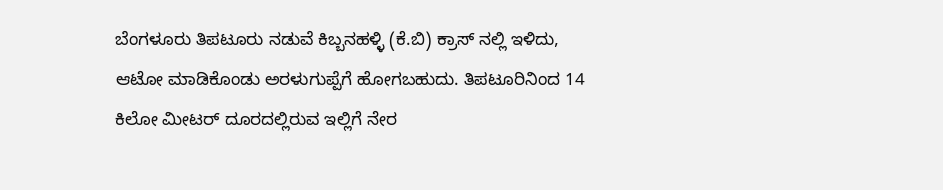ಬೆಂಗಳೂರು ತಿಪಟೂರು ನಡುವೆ ಕಿಬ್ಬನಹಳ್ಳಿ (ಕೆ.ಬಿ) ಕ್ರಾಸ್ ನಲ್ಲಿ ಇಳಿದು, ಆಟೋ ಮಾಡಿಕೊಂಡು ಅರಳುಗುಪ್ಪೆಗೆ ಹೋಗಬಹುದು. ತಿಪಟೂರಿನಿಂದ 14 ಕಿಲೋ ಮೀಟರ್ ದೂರದಲ್ಲಿರುವ ಇಲ್ಲಿಗೆ ನೇರ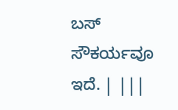ಬಸ್ ಸೌಕರ್ಯವೂ ಇದೆ. | |||